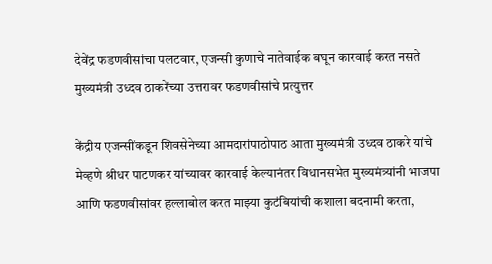देवेंद्र फडणवीसांचा पलटवार, एजन्सी कुणाचे नातेवाईक बघून कारवाई करत नसते मुख्यमंत्री उध्दव ठाकरेंच्या उत्तरावर फडणवीसांचे प्रत्युत्तर

केंद्रीय एजन्सींकडून शिवसेनेच्या आमदारांपाठोपाठ आता मुख्यमंत्री उध्दव ठाकरे यांचे मेव्हणे श्रीधर पाटणकर यांच्यावर कारवाई केल्यानंतर विधानसभेत मुख्यमंत्र्यांनी भाजपा आणि फडणवीसांवर हल्लाबोल करत माझ्या कुटंबियांची कशाला बदनामी करता,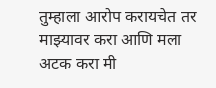तुम्हाला आरोप करायचेत तर माझ्यावर करा आणि मला अटक करा मी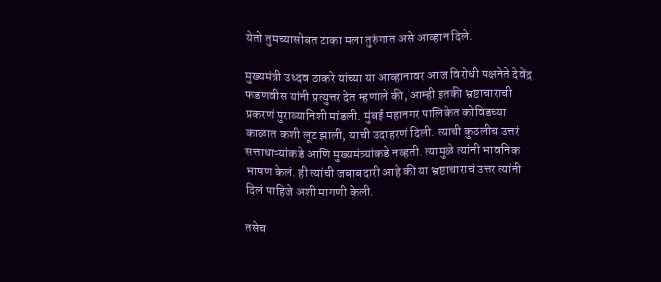येतो तुमच्यासोबत टाका मला तुरुंगात असे आव्हान दिले.

मुख्यमंत्री उध्दव ठाकरे यांच्या या आव्हानावर आज विरोधी पक्षनेते देवेंद्र फडणवीस यांनी प्रत्युत्तर देत म्हणाले की, आम्ही इतकी भ्रष्टाचाराची प्रकरणं पुराव्यानिशी मांडली. मुंबई महानगर पालिकेत कोविडच्या काळात कशी लूट झाली, याची उदाहरणं दिली. त्याची कुठलीच उत्तरं सत्ताधाऱ्यांकडे आणि मुख्यमंत्र्यांकडे नव्हती. त्यामुळे त्यांनी भावनिक भाषण केलं. ही त्यांची जबाबदारी आहे की या भ्रष्टाचाराचं उत्तर त्यांनी दिलं पाहिजे अशी मागणी केली.

तसेच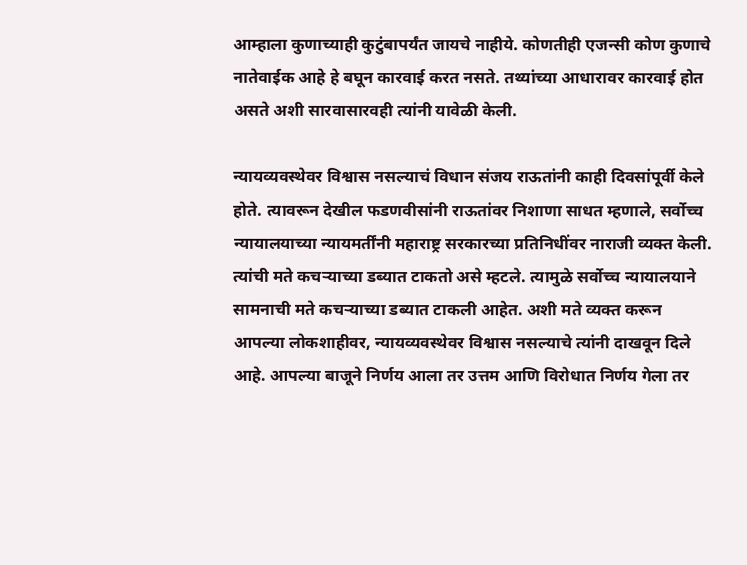आम्हाला कुणाच्याही कुटुंबापर्यंत जायचे नाहीये. कोणतीही एजन्सी कोण कुणाचे नातेवाईक आहे हे बघून कारवाई करत नसते. तथ्यांच्या आधारावर कारवाई होत असते अशी सारवासारवही त्यांनी यावेळी केली.

न्यायव्यवस्थेवर विश्वास नसल्याचं विधान संजय राऊतांनी काही दिवसांपूर्वी केले होते. त्यावरून देखील फडणवीसांनी राऊतांवर निशाणा साधत म्हणाले, सर्वोच्च न्यायालयाच्या न्यायमर्तींनी महाराष्ट्र सरकारच्या प्रतिनिधींवर नाराजी व्यक्त केली. त्यांची मते कचऱ्याच्या डब्यात टाकतो असे म्हटले. त्यामुळे सर्वोच्च न्यायालयाने सामनाची मते कचऱ्याच्या डब्यात टाकली आहेत. अशी मते व्यक्त करून आपल्या लोकशाहीवर, न्यायव्यवस्थेवर विश्वास नसल्याचे त्यांनी दाखवून दिले आहे. आपल्या बाजूने निर्णय आला तर उत्तम आणि विरोधात निर्णय गेला तर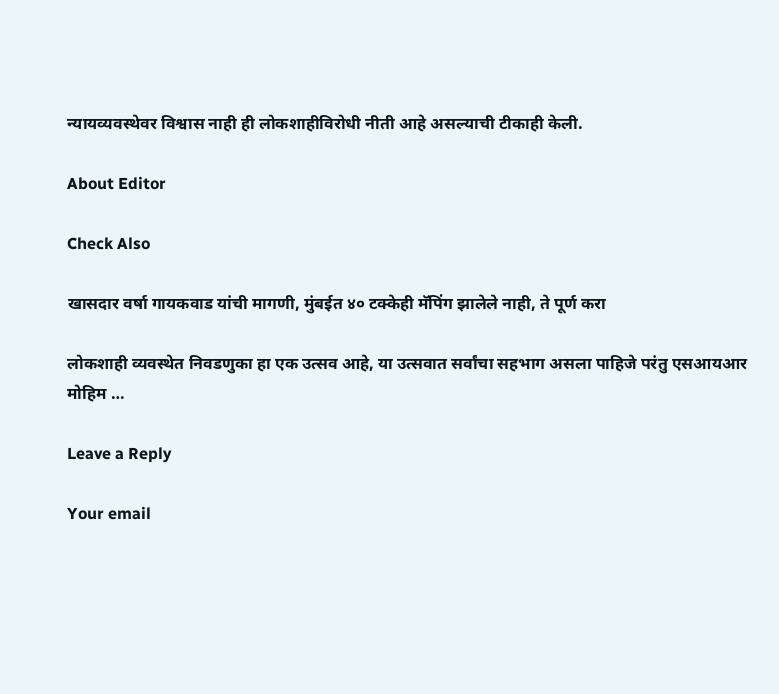न्यायव्यवस्थेवर विश्वास नाही ही लोकशाहीविरोधी नीती आहे असल्याची टीकाही केली.

About Editor

Check Also

खासदार वर्षा गायकवाड यांची मागणी, मुंबईत ४० टक्केही मॅपिंग झालेले नाही, ते पूर्ण करा

लोकशाही व्यवस्थेत निवडणुका हा एक उत्सव आहे, या उत्सवात सर्वांचा सहभाग असला पाहिजे परंतु एसआयआर मोहिम …

Leave a Reply

Your email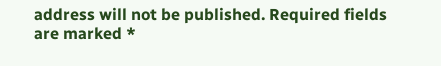address will not be published. Required fields are marked *